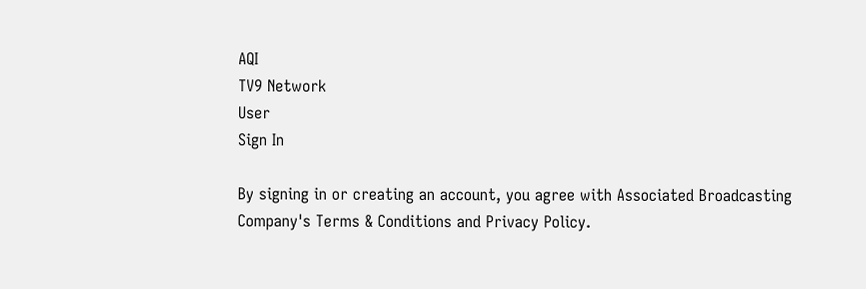AQI
TV9 Network
User
Sign In

By signing in or creating an account, you agree with Associated Broadcasting Company's Terms & Conditions and Privacy Policy.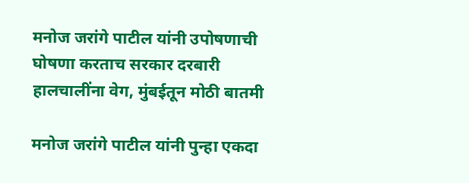मनोज जरांगे पाटील यांनी उपोषणाची घोषणा करताच सरकार दरबारी हालचालींना वेग, मुंबईतून मोठी बातमी

मनोज जरांगे पाटील यांनी पुन्हा एकदा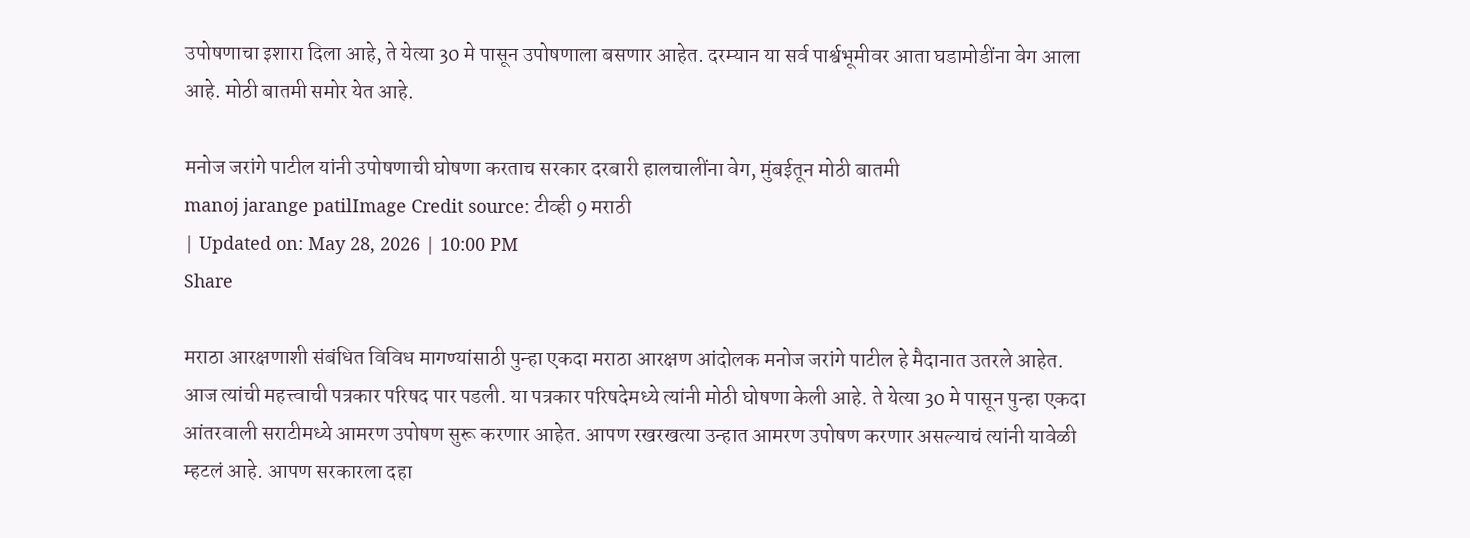उपोषणाचा इशारा दिला आहे, ते येत्या 30 मे पासून उपोषणाला बसणार आहेत. दरम्यान या सर्व पार्श्वभूमीवर आता घडामोडींना वेग आला आहे. मोठी बातमी समोर येत आहे.

मनोज जरांगे पाटील यांनी उपोषणाची घोषणा करताच सरकार दरबारी हालचालींना वेग, मुंबईतून मोठी बातमी
manoj jarange patilImage Credit source: टीव्ही 9 मराठी
| Updated on: May 28, 2026 | 10:00 PM
Share

मराठा आरक्षणाशी संबंधित विविध मागण्यांसाठी पुन्हा एकदा मराठा आरक्षण आंदोलक मनोज जरांगे पाटील हे मैदानात उतरले आहेत. आज त्यांची महत्त्वाची पत्रकार परिषद पार पडली. या पत्रकार परिषदेमध्ये त्यांनी मोठी घोषणा केली आहे. ते येत्या 30 मे पासून पुन्हा एकदा आंतरवाली सराटीमध्ये आमरण उपोषण सुरू करणार आहेत. आपण रखरखत्या उन्हात आमरण उपोषण करणार असल्याचं त्यांनी यावेळी म्हटलं आहे. आपण सरकारला दहा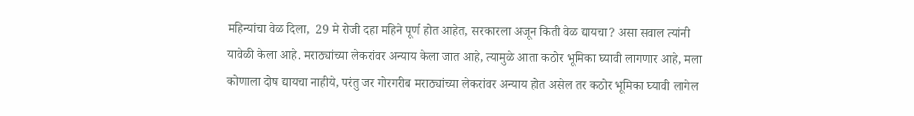महिन्यांचा वेळ दिला,  29 मे रोजी दहा महिने पूर्ण होत आहेत, सरकारला अजून किती वेळ द्यायचा? असा सवाल त्यांनी यावेळी केला आहे. मराठ्यांच्या लेकरांवर अन्याय केला जात आहे, त्यामुळे आता कठोर भूमिका घ्यावी लागणार आहे, मला कोणाला दोष द्यायचा नाहीये, परंतु जर गोरगरीब मराठ्यांच्या लेकरांवर अन्याय होत असेल तर कठोर भूमिका घ्यावी लागेल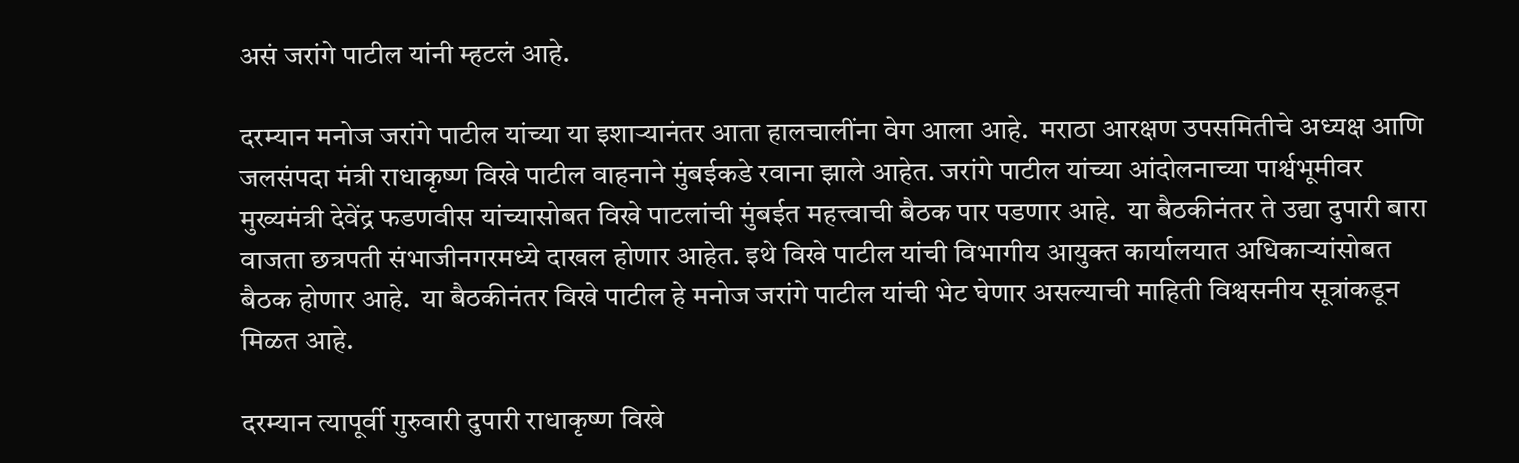असं जरांगे पाटील यांनी म्हटलं आहे.

दरम्यान मनोज जरांगे पाटील यांच्या या इशाऱ्यानंतर आता हालचालींना वेग आला आहे.  मराठा आरक्षण उपसमितीचे अध्यक्ष आणि जलसंपदा मंत्री राधाकृष्ण विखे पाटील वाहनाने मुंबईकडे रवाना झाले आहेत. जरांगे पाटील यांच्या आंदोलनाच्या पार्श्वभूमीवर मुख्यमंत्री देवेंद्र फडणवीस यांच्यासोबत विखे पाटलांची मुंबईत महत्त्वाची बैठक पार पडणार आहे.  या बैठकीनंतर ते उद्या दुपारी बारा वाजता छत्रपती संभाजीनगरमध्ये दाखल होणार आहेत. इथे विखे पाटील यांची विभागीय आयुक्त कार्यालयात अधिकाऱ्यांसोबत बैठक होणार आहे.  या बैठकीनंतर विखे पाटील हे मनोज जरांगे पाटील यांची भेट घेणार असल्याची माहिती विश्वसनीय सूत्रांकडून मिळत आहे.

दरम्यान त्यापूर्वी गुरुवारी दुपारी राधाकृष्ण विखे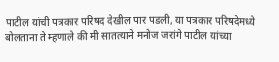पाटील यांची पत्रकार परिषद देखील पार पडली, या पत्रकार परिषदेमध्ये बोलताना ते म्हणाले की मी सातत्याने मनोज जरांगे पाटील यांच्या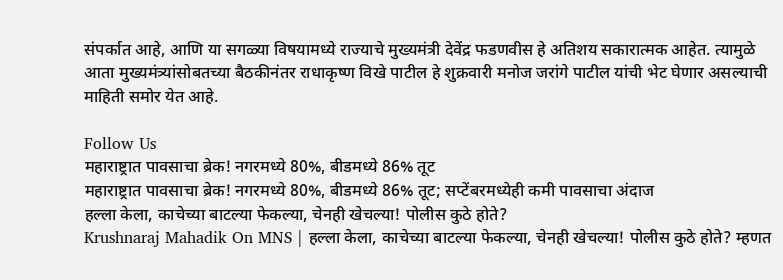संपर्कात आहे, आणि या सगळ्या विषयामध्ये राज्याचे मुख्यमंत्री देवेंद्र फडणवीस हे अतिशय सकारात्मक आहेत. त्यामुळे आता मुख्यमंत्र्यांसोबतच्या बैठकीनंतर राधाकृष्ण विखे पाटील हे शुक्रवारी मनोज जरांगे पाटील यांची भेट घेणार असल्याची माहिती समोर येत आहे.

Follow Us
महाराष्ट्रात पावसाचा ब्रेक! नगरमध्ये 80%, बीडमध्ये 86% तूट
महाराष्ट्रात पावसाचा ब्रेक! नगरमध्ये 80%, बीडमध्ये 86% तूट; सप्टेंबरमध्येही कमी पावसाचा अंदाज
हल्ला केला, काचेच्या बाटल्या फेकल्या, चेनही खेचल्या! पोलीस कुठे होते?
Krushnaraj Mahadik On MNS | हल्ला केला, काचेच्या बाटल्या फेकल्या, चेनही खेचल्या! पोलीस कुठे होते? म्हणत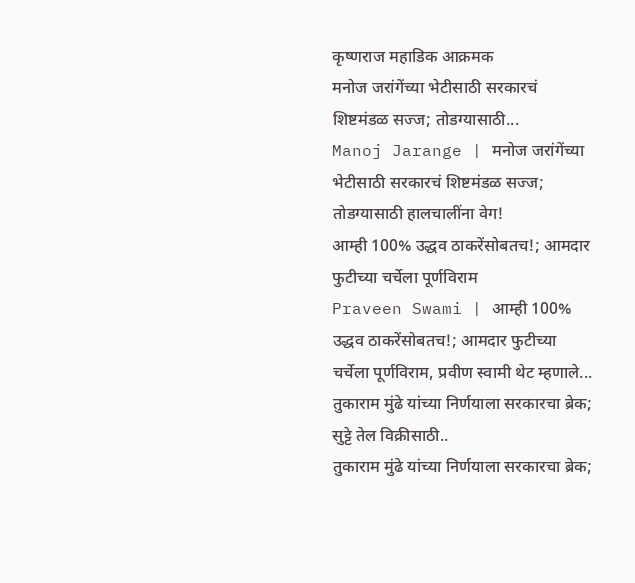कृष्णराज महाडिक आक्रमक
मनोज जरांगेंच्या भेटीसाठी सरकारचं शिष्टमंडळ सज्ज; तोडग्यासाठी...
Manoj Jarange | मनोज जरांगेंच्या भेटीसाठी सरकारचं शिष्टमंडळ सज्ज; तोडग्यासाठी हालचालींना वेग!
आम्ही 100% उद्धव ठाकरेंसोबतच!; आमदार फुटीच्या चर्चेला पूर्णविराम
Praveen Swami | आम्ही 100% उद्धव ठाकरेंसोबतच!; आमदार फुटीच्या चर्चेला पूर्णविराम, प्रवीण स्वामी थेट म्हणाले...
तुकाराम मुंढे यांच्या निर्णयाला सरकारचा ब्रेक; सुट्टे तेल विक्रीसाठी..
तुकाराम मुंढे यांच्या निर्णयाला सरकारचा ब्रेक;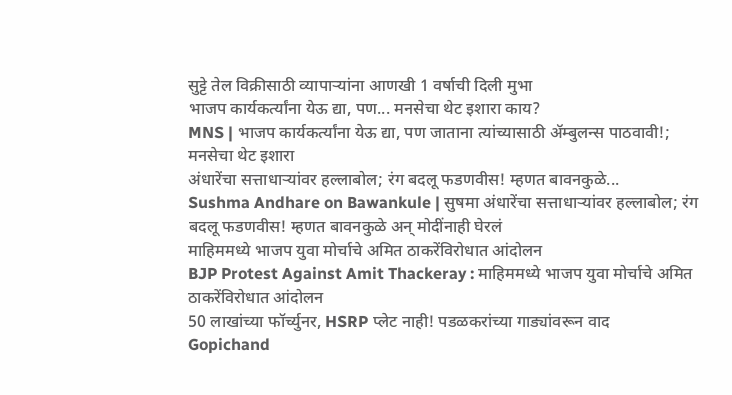सुट्टे तेल विक्रीसाठी व्यापाऱ्यांना आणखी 1 वर्षाची दिली मुभा
भाजप कार्यकर्त्यांना येऊ द्या, पण... मनसेचा थेट इशारा काय?
MNS | भाजप कार्यकर्त्यांना येऊ द्या, पण जाताना त्यांच्यासाठी ॲम्बुलन्स पाठवावी!; मनसेचा थेट इशारा
अंधारेंचा सत्ताधाऱ्यांवर हल्लाबोल; रंग बदलू फडणवीस! म्हणत बावनकुळे...
Sushma Andhare on Bawankule | सुषमा अंधारेंचा सत्ताधाऱ्यांवर हल्लाबोल; रंग बदलू फडणवीस! म्हणत बावनकुळे अन् मोदींनाही घेरलं
माहिममध्ये भाजप युवा मोर्चाचे अमित ठाकरेंविरोधात आंदोलन
BJP Protest Against Amit Thackeray : माहिममध्ये भाजप युवा मोर्चाचे अमित ठाकरेंविरोधात आंदोलन
50 लाखांच्या फॉर्च्युनर, HSRP प्लेट नाही! पडळकरांच्या गाड्यांवरून वाद
Gopichand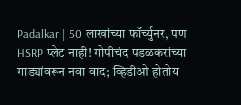Padalkar | 50 लाखांच्या फॉर्च्युनर, पण HSRP प्लेट नाही! गोपीचंद पडळकरांच्या गाड्यांवरून नवा वाद; व्हिडीओ होतोय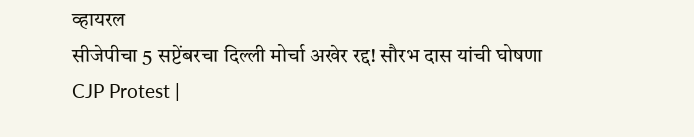व्हायरल
सीजेपीचा 5 सप्टेंबरचा दिल्ली मोर्चा अखेर रद्द! सौरभ दास यांची घोषणा
CJP Protest |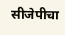सीजेपीचा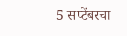5 सप्टेंबरचा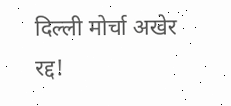दिल्ली मोर्चा अखेर रद्द!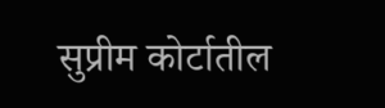सुप्रीम कोर्टातील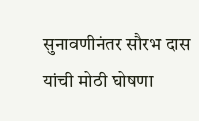सुनावणीनंतर सौरभ दास यांची मोठी घोषणा